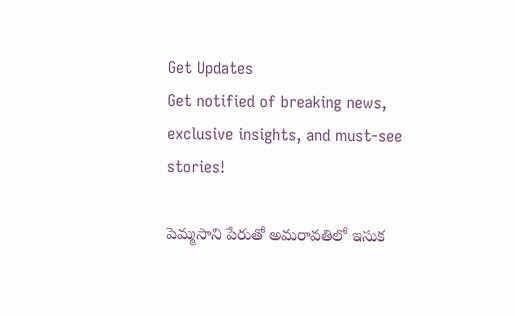Get Updates
Get notified of breaking news, exclusive insights, and must-see stories!

పెమ్మసాని పేరుతో అమరావతిలో ఇసుక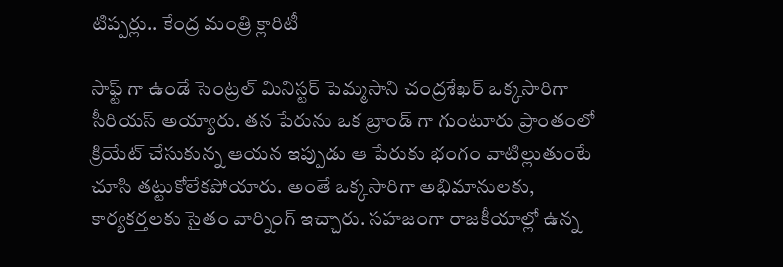టిప్పర్లు.. కేంద్ర మంత్రి క్లారిటీ

సాఫ్ట్ గా ఉండే సెంట్రల్ మినిస్టర్ పెమ్మసాని చంద్రశేఖర్ ఒక్కసారిగా సీరియస్ అయ్యారు. తన పేరును ఒక బ్రాండ్ గా గుంటూరు ప్రాంతంలో క్రియేట్ చేసుకున్న ఆయన ఇప్పుడు ఆ పేరుకు భంగం వాటిల్లుతుంటే చూసి తట్టుకోలేకపోయారు. అంతే ఒక్కసారిగా అభిమానులకు, కార్యకర్తలకు సైతం వార్నింగ్ ఇచ్చారు. సహజంగా రాజకీయాల్లో ఉన్న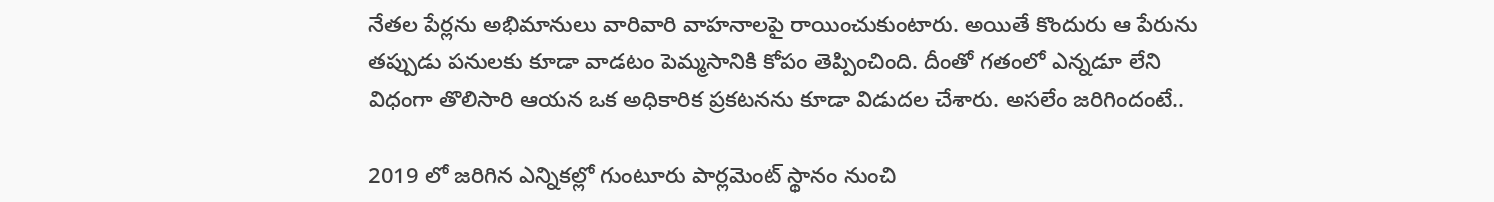నేతల పేర్లను అభిమానులు వారివారి వాహనాలపై రాయించుకుంటారు. అయితే కొందురు ఆ పేరును తప్పుడు పనులకు కూడా వాడటం పెమ్మసానికి కోపం తెప్పించింది. దీంతో గతంలో ఎన్నడూ లేని విధంగా తొలిసారి ఆయన ఒక అధికారిక ప్రకటనను కూడా విడుదల చేశారు. అసలేం జరిగిందంటే..

2019 లో జరిగిన ఎన్నికల్లో గుంటూరు పార్లమెంట్ స్థానం నుంచి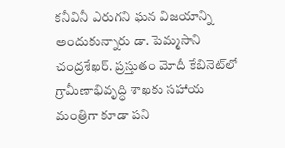కనీవినీ ఎరుగని ఘన విజయాన్ని అందుకున్నారు డా. పెమ్మసాని చంద్రశేఖర్. ప్రస్తుతం మోదీ కేబినెట్‌లో గ్రామీణాభివృద్ధి శాఖకు సహాయ మంత్రిగా కూడా పని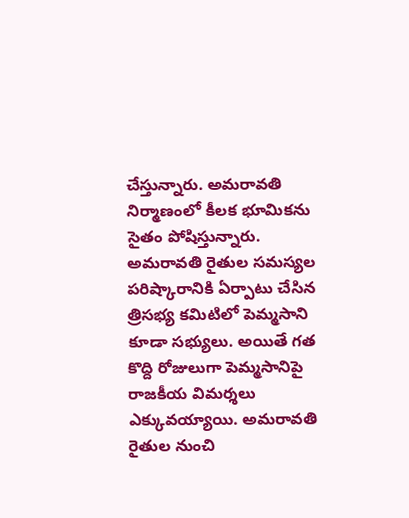చేస్తున్నారు. అమరావతి నిర్మాణంలో కీలక భూమికను సైతం పోషిస్తున్నారు. అమరావతి రైతుల సమస్యల పరిష్కారానికి ఏర్పాటు చేసిన త్రిసభ్య కమిటిలో పెమ్మసాని కూడా సభ్యులు. అయితే గత కొద్ది రోజులుగా పెమ్మసానిపై రాజకీయ విమర్శలు ఎక్కువయ్యాయి. అమరావతి రైతుల నుంచి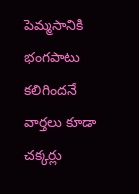పెమ్మసానికి భంగపాటు కలిగిందనే వార్తలు కూడా చక్కర్లు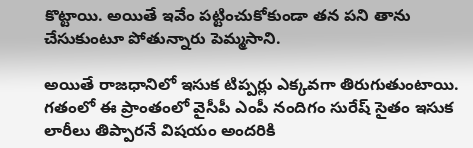కొట్టాయి. అయితే ఇవేం పట్టించుకోకుండా తన పని తాను చేసుకుంటూ పోతున్నారు పెమ్మసాని.

అయితే రాజధానిలో ఇసుక టిప్పర్లు ఎక్కవగా తిరుగుతుంటాయి. గతంలో ఈ ప్రాంతంలో వైసీపీ ఎంపీ నందిగం సురేష్ సైతం ఇసుక లారీలు తిప్పారనే విషయం అందరికి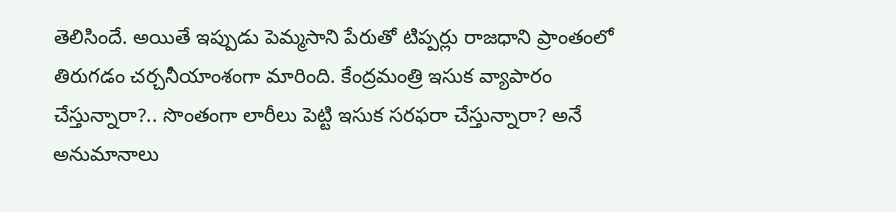తెలిసిందే. అయితే ఇప్పుడు పెమ్మసాని పేరుతో టిప్పర్లు రాజధాని ప్రాంతంలో తిరుగడం చర్చనీయాంశంగా మారింది. కేంద్రమంత్రి ఇసుక వ్యాపారం చేస్తున్నారా?.. సొంతంగా లారీలు పెట్టి ఇసుక సరఫరా చేస్తున్నారా? అనే అనుమానాలు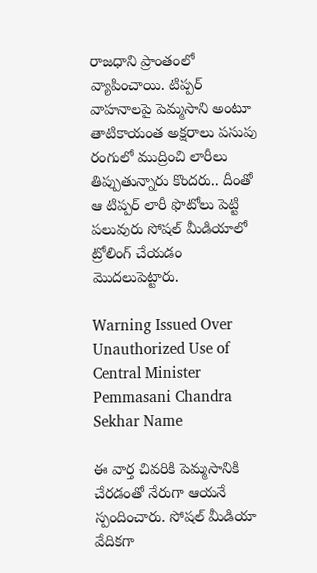రాజధాని ప్రాంతంలో వ్యాపించాయి. టిప్పర్ వాహనాలపై పెమ్మసాని అంటూ తాటికాయంత అక్షరాలు పసుపు రంగులో ముద్రించి లారీలు తిప్పుతున్నారు కొందరు.. దీంతో ఆ టిప్పర్ లారీ ఫొటోలు పెట్టి పలువురు సోషల్ మీడియాలో ట్రోలింగ్ చేయడం మొదలుపెట్టారు.

Warning Issued Over Unauthorized Use of Central Minister Pemmasani Chandra Sekhar Name

ఈ వార్త చివరికి పెమ్మసానికి చేరడంతో నేరుగా ఆయనే స్పందించారు. సోషల్‌ మీడియా వేదికగా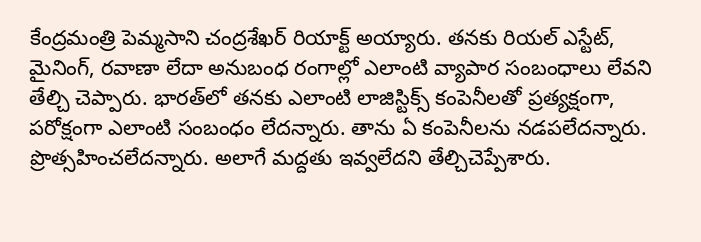కేంద్రమంత్రి పెమ్మసాని చంద్రశేఖర్ రియాక్ట్ అయ్యారు. తనకు రియల్ ఎస్టేట్, మైనింగ్, రవాణా లేదా అనుబంధ రంగాల్లో ఎలాంటి వ్యాపార సంబంధాలు లేవని తేల్చి చెప్పారు. భారత్‌లో తనకు ఎలాంటి లాజిస్టిక్స్ కంపెనీలతో ప్రత్యక్షంగా, పరోక్షంగా ఎలాంటి సంబంధం లేదన్నారు. తాను ఏ కంపెనీలను నడపలేదన్నారు. ప్రొత్సహించలేదన్నారు. అలాగే మద్దతు ఇవ్వలేదని తేల్చిచెప్పేశారు.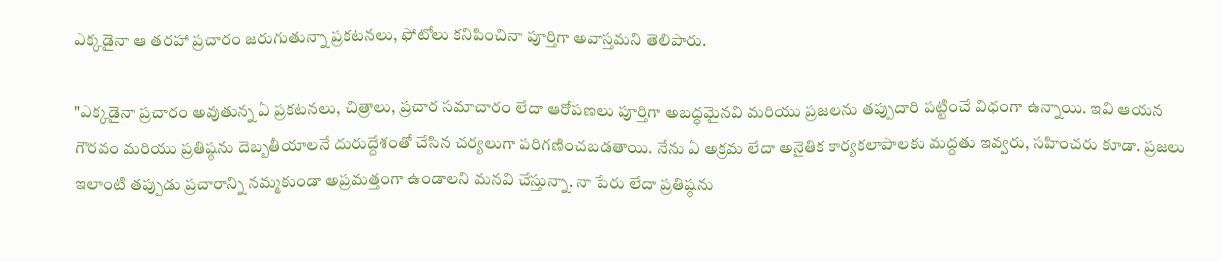ఎక్కడైనా ఆ తరహా ప్రచారం జరుగుతున్నా ప్రకటనలు, ఫోటోలు కనిపించినా పూర్తిగా అవాస్తమని తెలిపారు.

"ఎక్కడైనా ప్రచారం అవుతున్న ఏ ప్రకటనలు, చిత్రాలు, ప్రచార సమాచారం లేదా ఆరోపణలు పూర్తిగా అబద్ధమైనవి మరియు ప్రజలను తప్పుదారి పట్టించే విధంగా ఉన్నాయి. ఇవి ఆయన గౌరవం మరియు ప్రతిష్ఠను దెబ్బతీయాలనే దురుద్దేశంతో చేసిన చర్యలుగా పరిగణించబడతాయి. నేను ఏ అక్రమ లేదా అనైతిక కార్యకలాపాలకు మద్దతు ఇవ్వరు, సహించరు కూడా. ప్రజలు ఇలాంటి తప్పుడు ప్రచారాన్ని నమ్మకుండా అప్రమత్తంగా ఉండాలని మనవి చేస్తున్నా. నా పేరు లేదా ప్రతిష్ఠను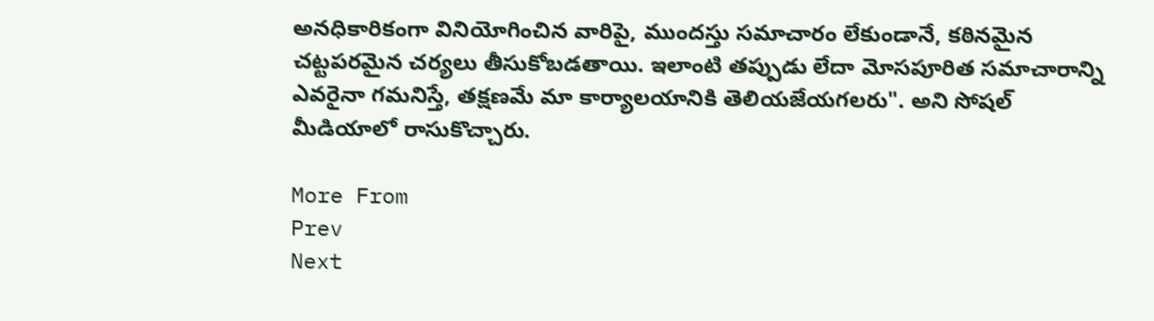అనధికారికంగా వినియోగించిన వారిపై, ముందస్తు సమాచారం లేకుండానే, కఠినమైన చట్టపరమైన చర్యలు తీసుకోబడతాయి. ఇలాంటి తప్పుడు లేదా మోసపూరిత సమాచారాన్ని ఎవరైనా గమనిస్తే, తక్షణమే మా కార్యాలయానికి తెలియజేయగలరు". అని సోషల్ మీడియాలో రాసుకొచ్చారు.

More From
Prev
Next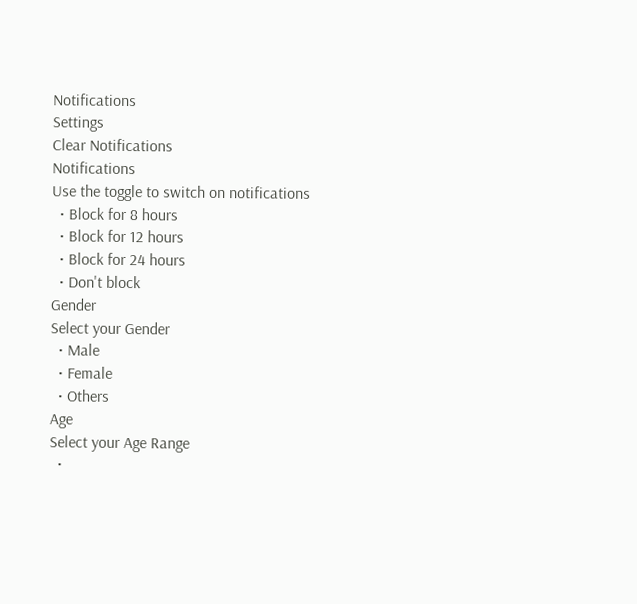Notifications
Settings
Clear Notifications
Notifications
Use the toggle to switch on notifications
  • Block for 8 hours
  • Block for 12 hours
  • Block for 24 hours
  • Don't block
Gender
Select your Gender
  • Male
  • Female
  • Others
Age
Select your Age Range
  •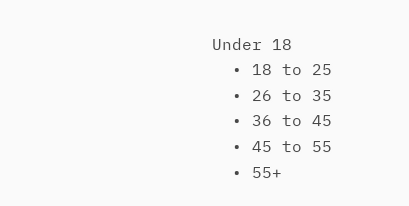Under 18
  • 18 to 25
  • 26 to 35
  • 36 to 45
  • 45 to 55
  • 55+